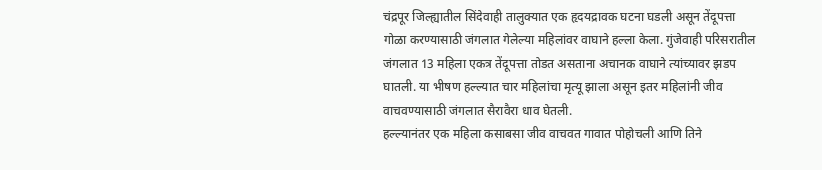चंद्रपूर जिल्ह्यातील सिंदेवाही तालुक्यात एक हृदयद्रावक घटना घडली असून तेंदूपत्ता गोळा करण्यासाठी जंगलात गेलेल्या महिलांवर वाघाने हल्ला केला. गुंजेवाही परिसरातील जंगलात 13 महिला एकत्र तेंदूपत्ता तोडत असताना अचानक वाघाने त्यांच्यावर झडप घातली. या भीषण हल्ल्यात चार महिलांचा मृत्यू झाला असून इतर महिलांनी जीव वाचवण्यासाठी जंगलात सैरावैरा धाव घेतली.
हल्ल्यानंतर एक महिला कसाबसा जीव वाचवत गावात पोहोचली आणि तिने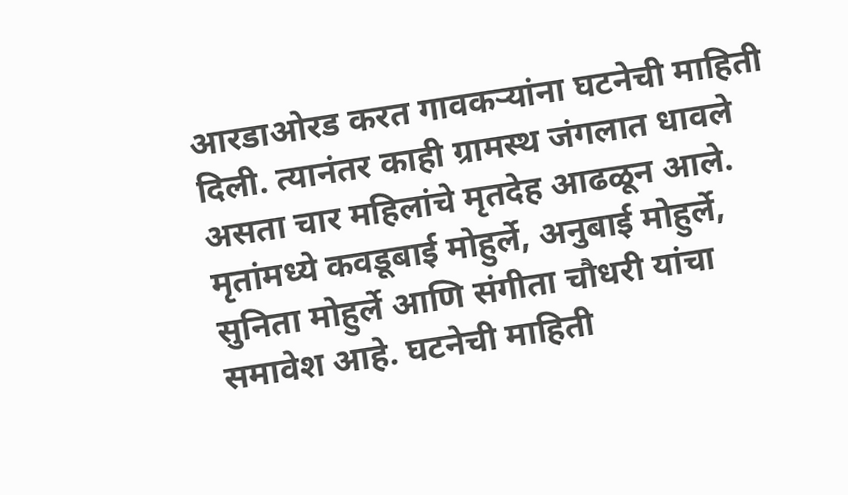आरडाओरड करत गावकऱ्यांना घटनेची माहिती दिली. त्यानंतर काही ग्रामस्थ जंगलात धावले असता चार महिलांचे मृतदेह आढळून आले. मृतांमध्ये कवडूबाई मोहुर्ले, अनुबाई मोहुर्ले, सुनिता मोहुर्ले आणि संगीता चौधरी यांचा समावेश आहे. घटनेची माहिती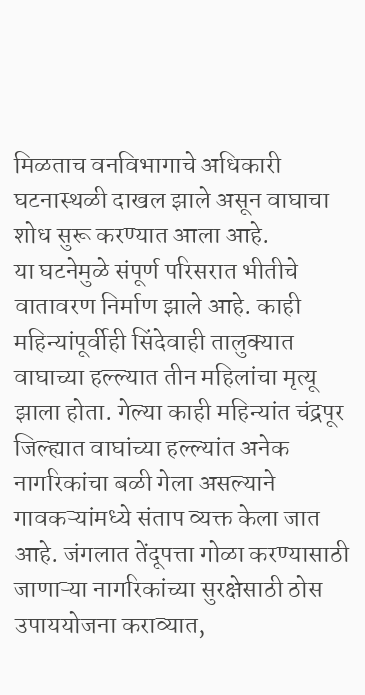मिळताच वनविभागाचे अधिकारी घटनास्थळी दाखल झाले असून वाघाचा शोध सुरू करण्यात आला आहे.
या घटनेमुळे संपूर्ण परिसरात भीतीचे वातावरण निर्माण झाले आहे. काही महिन्यांपूर्वीही सिंदेवाही तालुक्यात वाघाच्या हल्ल्यात तीन महिलांचा मृत्यू झाला होता. गेल्या काही महिन्यांत चंद्रपूर जिल्ह्यात वाघांच्या हल्ल्यांत अनेक नागरिकांचा बळी गेला असल्याने गावकऱ्यांमध्ये संताप व्यक्त केला जात आहे. जंगलात तेंदूपत्ता गोळा करण्यासाठी जाणाऱ्या नागरिकांच्या सुरक्षेसाठी ठोस उपाययोजना कराव्यात,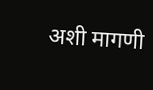अशी मागणी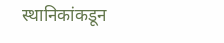स्थानिकांकडून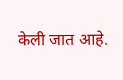केली जात आहे.